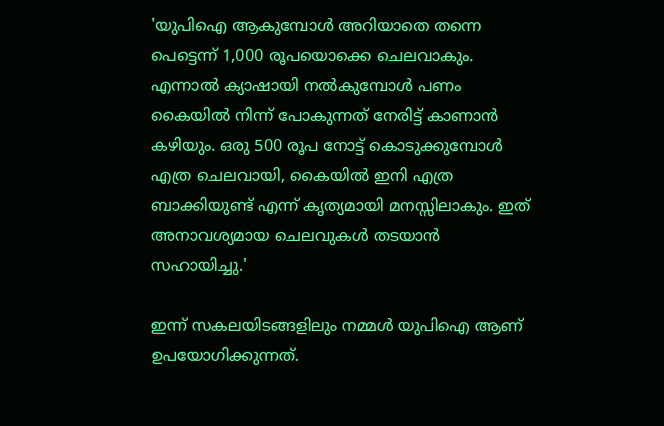'യുപിഐ ആകുമ്പോള്‍ അറിയാതെ തന്നെ പെട്ടെന്ന് 1,000 രൂപയൊക്കെ ചെലവാകും. എന്നാൽ ക്യാഷായി നൽകുമ്പോൾ പണം കൈയിൽ നിന്ന് പോകുന്നത് നേരിട്ട് കാണാൻ കഴിയും. ഒരു 500 രൂപ നോട്ട് കൊടുക്കുമ്പോൾ എത്ര ചെലവായി, കൈയിൽ ഇനി എത്ര ബാക്കിയുണ്ട് എന്ന് കൃത്യമായി മനസ്സിലാകും. ഇത് അനാവശ്യമായ ചെലവുകൾ തടയാൻ സഹായിച്ചു.'

ഇന്ന് സകലയിടങ്ങളിലും നമ്മൾ യുപിഐ ആണ് ഉപയോഗിക്കുന്നത്.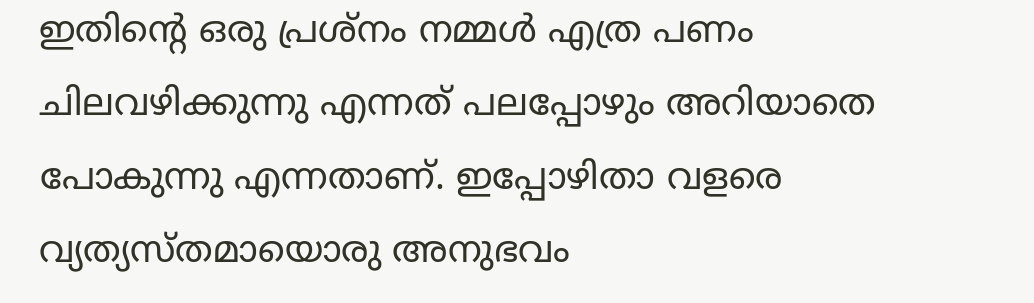ഇതിന്റെ ഒരു പ്രശ്നം നമ്മൾ എത്ര പണം ചിലവഴിക്കുന്നു എന്നത് പലപ്പോഴും അറിയാതെ പോകുന്നു എന്നതാണ്. ഇപ്പോഴിതാ വളരെ വ്യത്യസ്തമായൊരു അനുഭവം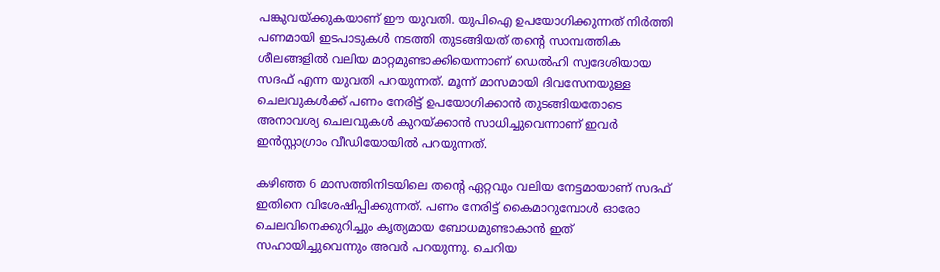പങ്കുവയ്ക്കുകയാണ് ഈ യുവതി. യുപിഐ ഉപയോഗിക്കുന്നത് നിർത്തി പണമായി ഇടപാടുകൾ നടത്തി തുടങ്ങിയത് തന്റെ സാമ്പത്തിക ശീലങ്ങളിൽ വലിയ മാറ്റമുണ്ടാക്കിയെന്നാണ് ഡെൽഹി സ്വദേശിയായ സദഫ് എന്ന യുവതി പറയുന്നത്. മൂന്ന് മാസമായി ദിവസേനയുള്ള ചെലവുകൾക്ക് പണം നേരിട്ട് ഉപയോഗിക്കാൻ തുടങ്ങിയതോടെ അനാവശ്യ ചെലവുകൾ കുറയ്ക്കാൻ സാധിച്ചുവെന്നാണ് ഇവർ ഇൻസ്റ്റാഗ്രാം വീഡിയോയിൽ പറയുന്നത്.

കഴിഞ്ഞ 6 മാസത്തിനിടയിലെ തന്റെ ഏറ്റവും വലിയ നേട്ടമായാണ് സദഫ് ഇതിനെ വിശേഷിപ്പിക്കുന്നത്. പണം നേരിട്ട് കൈമാറുമ്പോൾ ഓരോ ചെലവിനെക്കുറിച്ചും കൃത്യമായ ബോധമുണ്ടാകാൻ ഇത് സഹായിച്ചുവെന്നും അവർ പറയുന്നു. ചെറിയ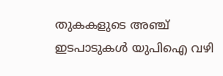തുകകളുടെ അഞ്ച് ഇടപാടുകൾ യുപിഐ വഴി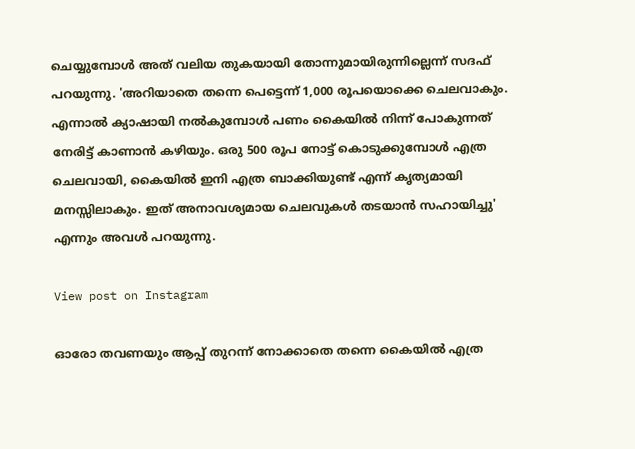ചെയ്യുമ്പോൾ അത് വലിയ തുകയായി തോന്നുമായിരുന്നില്ലെന്ന് സദഫ് പറയുന്നു. 'അറിയാതെ തന്നെ പെട്ടെന്ന് 1,000 രൂപയൊക്കെ ചെലവാകും. എന്നാൽ ക്യാഷായി നൽകുമ്പോൾ പണം കൈയിൽ നിന്ന് പോകുന്നത് നേരിട്ട് കാണാൻ കഴിയും. ഒരു 500 രൂപ നോട്ട് കൊടുക്കുമ്പോൾ എത്ര ചെലവായി, കൈയിൽ ഇനി എത്ര ബാക്കിയുണ്ട് എന്ന് കൃത്യമായി മനസ്സിലാകും. ഇത് അനാവശ്യമായ ചെലവുകൾ തടയാൻ സഹായിച്ചു' എന്നും അവൾ പറയുന്നു.

View post on Instagram

ഓരോ തവണയും ആപ്പ് തുറന്ന് നോക്കാതെ തന്നെ കൈയിൽ എത്ര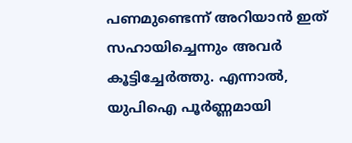പണമുണ്ടെന്ന് അറിയാൻ ഇത് സഹായിച്ചെന്നും അവർ കൂട്ടിച്ചേർത്തു. എന്നാൽ, യുപിഐ പൂർണ്ണമായി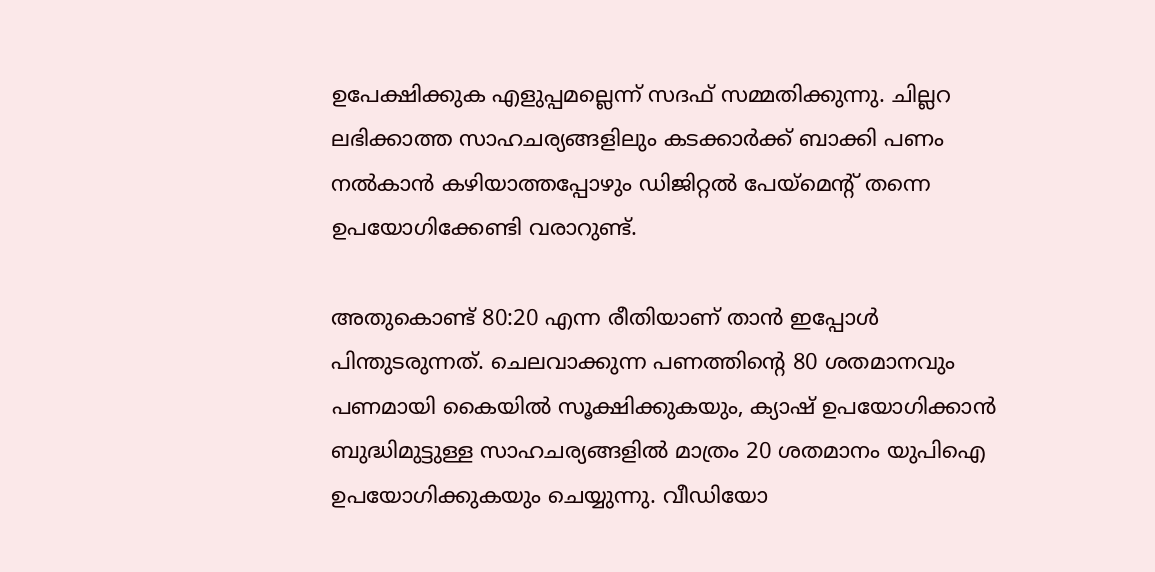ഉപേക്ഷിക്കുക എളുപ്പമല്ലെന്ന് സദഫ് സമ്മതിക്കുന്നു. ചില്ലറ ലഭിക്കാത്ത സാഹചര്യങ്ങളിലും കടക്കാർക്ക് ബാക്കി പണം നൽകാൻ കഴിയാത്തപ്പോഴും ഡിജിറ്റൽ പേയ്മെന്റ് തന്നെ ഉപയോഗിക്കേണ്ടി വരാറുണ്ട്.

അതുകൊണ്ട് 80:20 എന്ന രീതിയാണ് താൻ ഇപ്പോൾ പിന്തുടരുന്നത്. ചെലവാക്കുന്ന പണത്തിന്റെ 80 ശതമാനവും പണമായി കൈയിൽ സൂക്ഷിക്കുകയും, ക്യാഷ് ഉപയോഗിക്കാൻ ബുദ്ധിമുട്ടുള്ള സാഹചര്യങ്ങളിൽ മാത്രം 20 ശതമാനം യുപിഐ ഉപയോഗിക്കുകയും ചെയ്യുന്നു. വീഡിയോ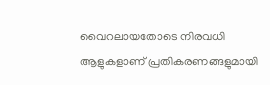വൈറലായതോടെ നിരവധി ആളുകളാണ് പ്രതികരണങ്ങളുമായി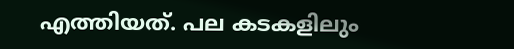എത്തിയത്. പല കടകളിലും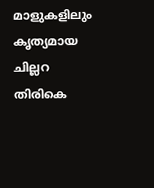മാളുകളിലും കൃത്യമായ ചില്ലറ തിരികെ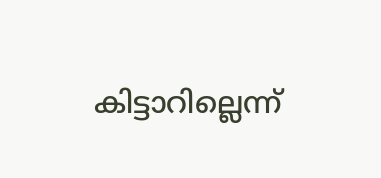കിട്ടാറില്ലെന്ന്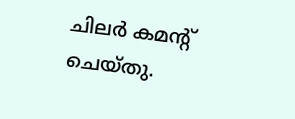ചിലർ കമന്റ് ചെയ്തു.